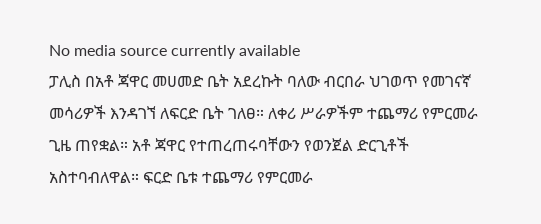No media source currently available
ፓሊስ በአቶ ጃዋር መሀመድ ቤት አደረኩት ባለው ብርበራ ህገወጥ የመገናኛ መሳሪዎች እንዳገኘ ለፍርድ ቤት ገለፀ። ለቀሪ ሥራዎችም ተጨማሪ የምርመራ ጊዜ ጠየቋል። አቶ ጃዋር የተጠረጠሩባቸውን የወንጀል ድርጊቶች አስተባብለዋል። ፍርድ ቤቱ ተጨማሪ የምርመራ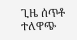ጊዜ ሰጥቶ ተለዋጭ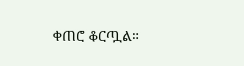ቀጠሮ ቆርጧል።